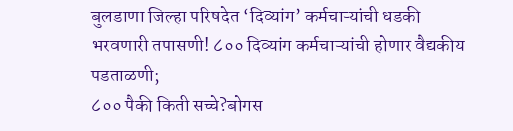बुलडाणा जिल्हा परिषदेत ‘दिव्यांग’ कर्मचाऱ्यांची धडकी भरवणारी तपासणी! ८०० दिव्यांग कर्मचाऱ्यांची होणार वैद्यकीय पडताळणी;
८०० पैकी किती सच्चे?बोगस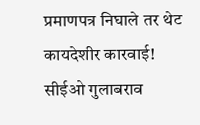प्रमाणपत्र निघाले तर थेट कायदेशीर कारवाई! सीईओ गुलाबराव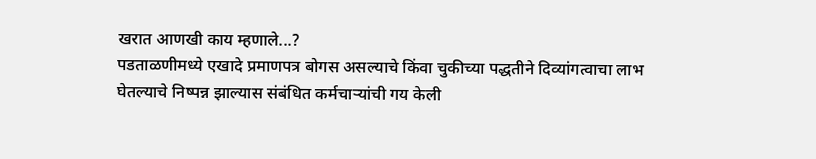खरात आणखी काय म्हणाले...?
पडताळणीमध्ये एखादे प्रमाणपत्र बोगस असल्याचे किंवा चुकीच्या पद्धतीने दिव्यांगत्वाचा लाभ घेतल्याचे निष्पन्न झाल्यास संबंधित कर्मचाऱ्यांची गय केली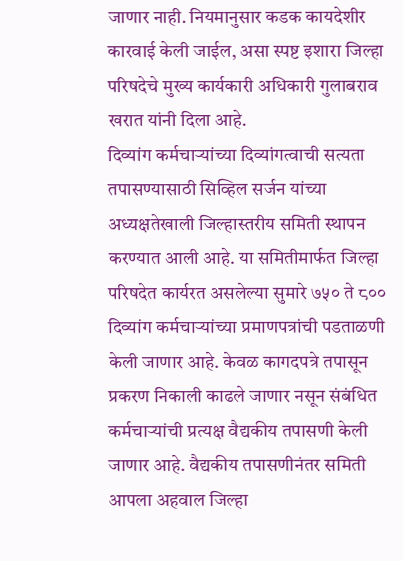जाणार नाही. नियमानुसार कडक कायदेशीर कारवाई केली जाईल, असा स्पष्ट इशारा जिल्हा परिषदेचे मुख्य कार्यकारी अधिकारी गुलाबराव खरात यांनी दिला आहे.
दिव्यांग कर्मचाऱ्यांच्या दिव्यांगत्वाची सत्यता तपासण्यासाठी सिव्हिल सर्जन यांच्या अध्यक्षतेखाली जिल्हास्तरीय समिती स्थापन करण्यात आली आहे. या समितीमार्फत जिल्हा परिषदेत कार्यरत असलेल्या सुमारे ७५० ते ८०० दिव्यांग कर्मचाऱ्यांच्या प्रमाणपत्रांची पडताळणी केली जाणार आहे. केवळ कागदपत्रे तपासून प्रकरण निकाली काढले जाणार नसून संबंधित कर्मचाऱ्यांची प्रत्यक्ष वैद्यकीय तपासणी केली जाणार आहे. वैद्यकीय तपासणीनंतर समिती आपला अहवाल जिल्हा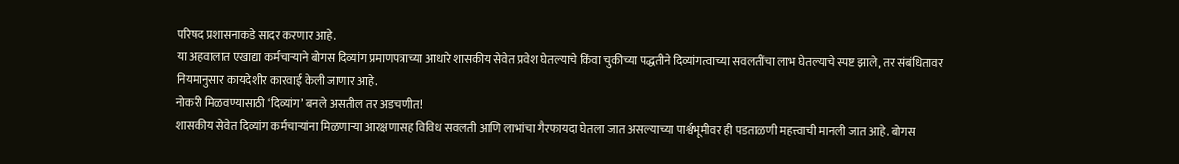परिषद प्रशासनाकडे सादर करणार आहे.
या अहवालात एखाद्या कर्मचाऱ्याने बोगस दिव्यांग प्रमाणपत्राच्या आधारे शासकीय सेवेत प्रवेश घेतल्याचे किंवा चुकीच्या पद्धतीने दिव्यांगत्वाच्या सवलतींचा लाभ घेतल्याचे स्पष्ट झाले, तर संबंधितावर नियमानुसार कायदेशीर कारवाई केली जाणार आहे.
नोकरी मिळवण्यासाठी ‘दिव्यांग’ बनले असतील तर अडचणीत!
शासकीय सेवेत दिव्यांग कर्मचाऱ्यांना मिळणाऱ्या आरक्षणासह विविध सवलती आणि लाभांचा गैरफायदा घेतला जात असल्याच्या पार्श्वभूमीवर ही पडताळणी महत्त्वाची मानली जात आहे. बोगस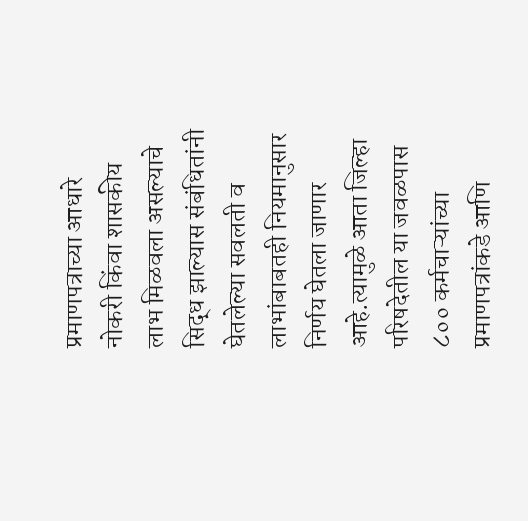प्रमाणपत्राच्या आधारे नोकरी किंवा शासकीय लाभ मिळवला असल्याचे सिद्ध झाल्यास संबंधितांनी घेतलेल्या सवलती व लाभांबाबतही नियमानुसार निर्णय घेतला जाणार आहे.त्यामुळे आता जिल्हा परिषदेतील या जवळपास ८०० कर्मचाऱ्यांच्या प्रमाणपत्रांकडे आणि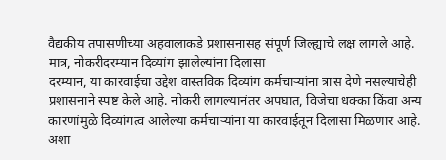वैद्यकीय तपासणीच्या अहवालाकडे प्रशासनासह संपूर्ण जिल्ह्याचे लक्ष लागले आहे.
मात्र, नोकरीदरम्यान दिव्यांग झालेल्यांना दिलासा
दरम्यान, या कारवाईचा उद्देश वास्तविक दिव्यांग कर्मचाऱ्यांना त्रास देणे नसल्याचेही प्रशासनाने स्पष्ट केले आहे. नोकरी लागल्यानंतर अपघात, विजेचा धक्का किंवा अन्य कारणांमुळे दिव्यांगत्व आलेल्या कर्मचाऱ्यांना या कारवाईतून दिलासा मिळणार आहे. अशा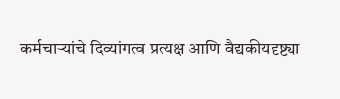कर्मचाऱ्यांचे दिव्यांगत्व प्रत्यक्ष आणि वैद्यकीयदृष्ट्या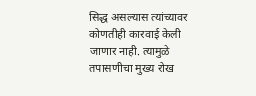सिद्ध असल्यास त्यांच्यावर कोणतीही कारवाई केली जाणार नाही. त्यामुळे तपासणीचा मुख्य रोख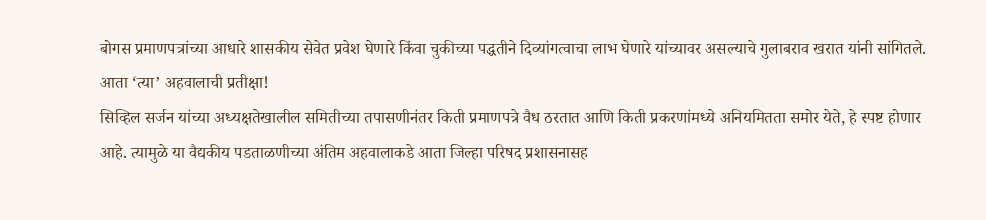बोगस प्रमाणपत्रांच्या आधारे शासकीय सेवेत प्रवेश घेणारे किंवा चुकीच्या पद्धतीने दिव्यांगत्वाचा लाभ घेणारे यांच्यावर असल्याचे गुलाबराव खरात यांनी सांगितले.
आता ‘त्या’ अहवालाची प्रतीक्षा!
सिव्हिल सर्जन यांच्या अध्यक्षतेखालील समितीच्या तपासणीनंतर किती प्रमाणपत्रे वैध ठरतात आणि किती प्रकरणांमध्ये अनियमितता समोर येते, हे स्पष्ट होणार आहे. त्यामुळे या वैद्यकीय पडताळणीच्या अंतिम अहवालाकडे आता जिल्हा परिषद प्रशासनासह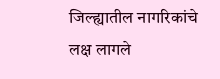जिल्ह्यातील नागरिकांचे लक्ष लागले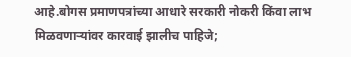आहे.बोगस प्रमाणपत्रांच्या आधारे सरकारी नोकरी किंवा लाभ मिळवणाऱ्यांवर कारवाई झालीच पाहिजे;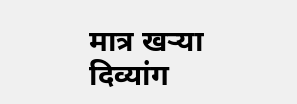मात्र खऱ्या दिव्यांग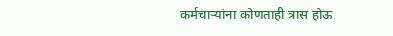कर्मचाऱ्यांना कोणताही त्रास होऊ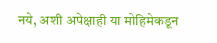नये, अशी अपेक्षाही या मोहिमेकडून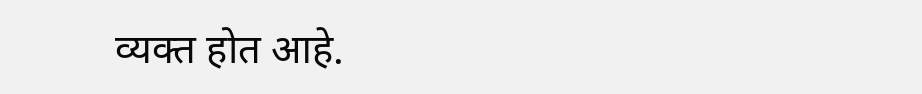व्यक्त होत आहे.